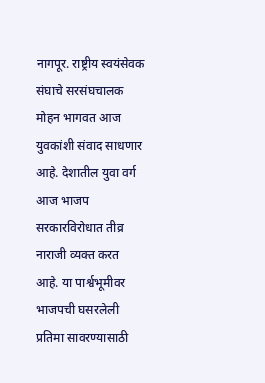नागपूर. राष्ट्रीय स्वयंसेवक संघाचे सरसंघचालक मोहन भागवत आज युवकांशी संवाद साधणार आहे. देशातील युवा वर्ग आज भाजप सरकारविरोधात तीव्र नाराजी व्यक्त करत आहे. या पार्श्वभूमीवर भाजपची घसरलेली प्रतिमा सावरण्यासाठी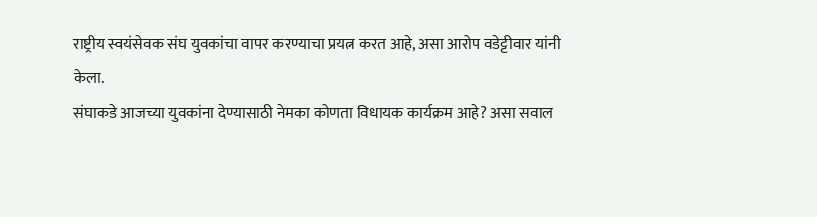राष्ट्रीय स्वयंसेवक संघ युवकांचा वापर करण्याचा प्रयत्न करत आहे, असा आरोप वडेट्टीवार यांनी केला.
संघाकडे आजच्या युवकांना देण्यासाठी नेमका कोणता विधायक कार्यक्रम आहे? असा सवाल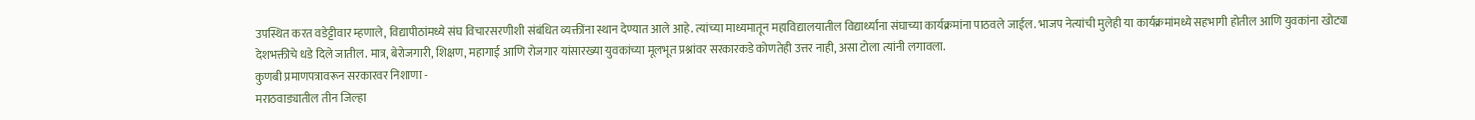उपस्थित करत वडेट्टीवार म्हणाले, विद्यापीठांमध्ये संघ विचारसरणीशी संबंधित व्यक्तींना स्थान देण्यात आले आहे. त्यांच्या माध्यमातून महाविद्यालयातील विद्यार्थ्यांना संघाच्या कार्यक्रमांना पाठवले जाईल. भाजप नेत्यांची मुलेही या कार्यक्रमांमध्ये सहभागी होतील आणि युवकांना खोट्या देशभक्तीचे धडे दिले जातील. मात्र, बेरोजगारी, शिक्षण, महागाई आणि रोजगार यांसारख्या युवकांच्या मूलभूत प्रश्नांवर सरकारकडे कोणतेही उत्तर नाही, असा टोला त्यांनी लगावला.
कुणबी प्रमाणपत्रावरून सरकारवर निशाणा -
मराठवाड्यातील तीन जिल्हा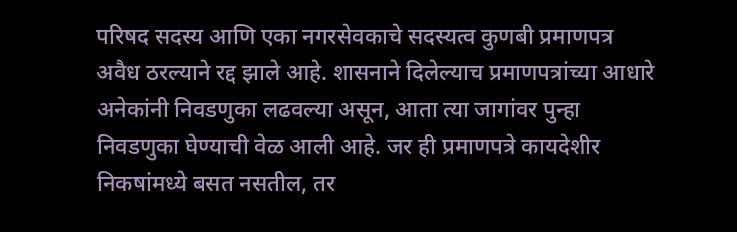परिषद सदस्य आणि एका नगरसेवकाचे सदस्यत्व कुणबी प्रमाणपत्र अवैध ठरल्याने रद्द झाले आहे. शासनाने दिलेल्याच प्रमाणपत्रांच्या आधारे अनेकांनी निवडणुका लढवल्या असून, आता त्या जागांवर पुन्हा निवडणुका घेण्याची वेळ आली आहे. जर ही प्रमाणपत्रे कायदेशीर निकषांमध्ये बसत नसतील, तर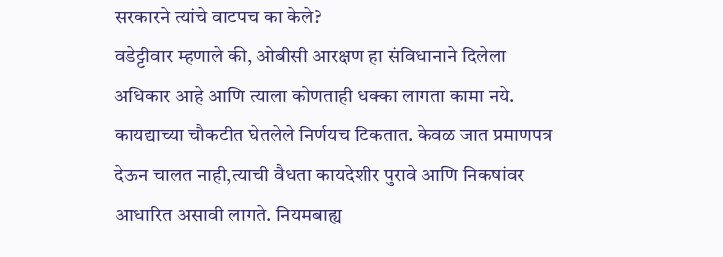सरकारने त्यांचे वाटपच का केले?
वडेट्टीवार म्हणाले की, ओबीसी आरक्षण हा संविधानाने दिलेला अधिकार आहे आणि त्याला कोणताही धक्का लागता कामा नये. कायद्याच्या चौकटीत घेतलेले निर्णयच टिकतात. केवळ जात प्रमाणपत्र देऊन चालत नाही,त्याची वैधता कायदेशीर पुरावे आणि निकषांवर आधारित असावी लागते. नियमबाह्य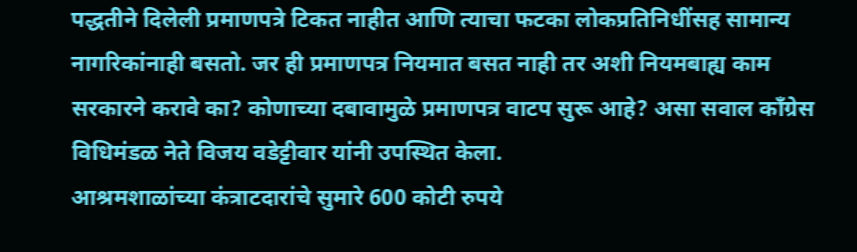पद्धतीने दिलेली प्रमाणपत्रे टिकत नाहीत आणि त्याचा फटका लोकप्रतिनिधींसह सामान्य नागरिकांनाही बसतो. जर ही प्रमाणपत्र नियमात बसत नाही तर अशी नियमबाह्य काम सरकारने करावे का? कोणाच्या दबावामुळे प्रमाणपत्र वाटप सुरू आहे? असा सवाल काँग्रेस विधिमंडळ नेते विजय वडेट्टीवार यांनी उपस्थित केला.
आश्रमशाळांच्या कंत्राटदारांचे सुमारे 600 कोटी रुपये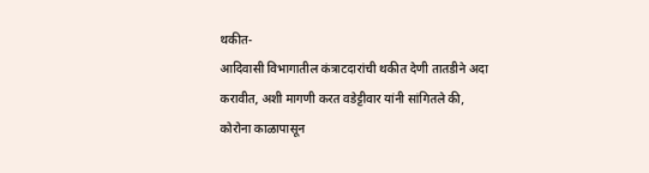थकीत-
आदिवासी विभागातील कंत्राटदारांची थकीत देणी तातडीने अदा करावीत, अशी मागणी करत वडेट्टीवार यांनी सांगितले की, कोरोना काळापासून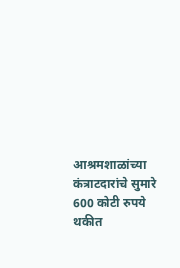आश्रमशाळांच्या कंत्राटदारांचे सुमारे 600 कोटी रुपये थकीत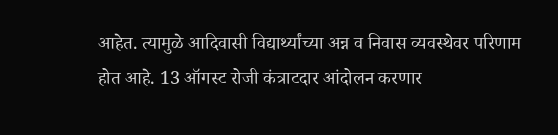आहेत. त्यामुळे आदिवासी विद्यार्थ्यांच्या अन्न व निवास व्यवस्थेवर परिणाम होत आहे. 13 ऑगस्ट रोजी कंत्राटदार आंदोलन करणार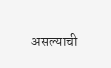असल्याची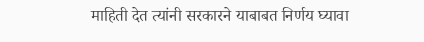माहिती देत त्यांनी सरकारने याबाबत निर्णय घ्यावा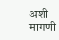अशी मागणी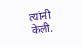त्यांनी केली.